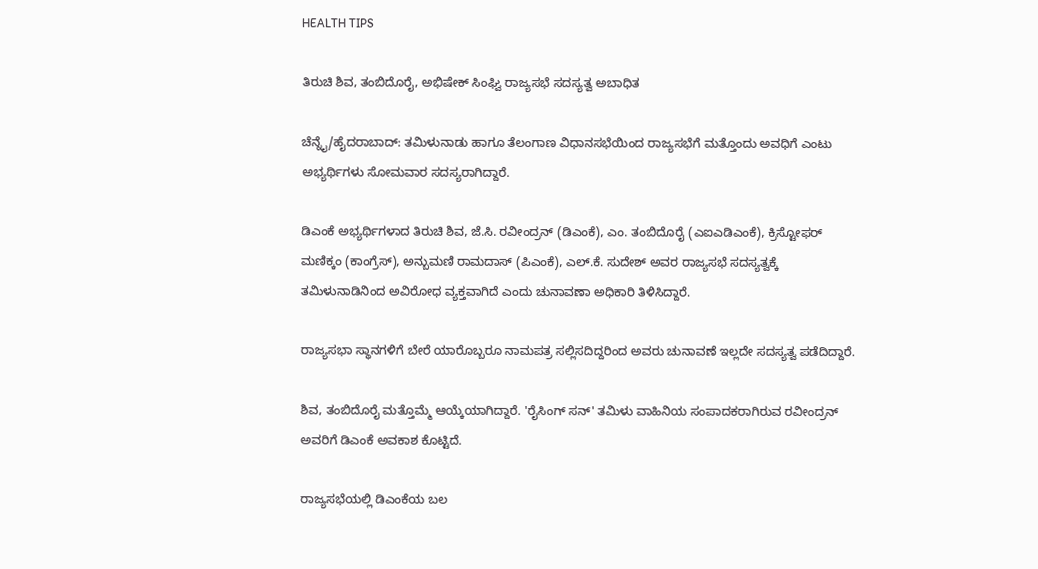HEALTH TIPS

ತಿರುಚಿ ಶಿವ, ತಂಬಿದೊರೈ, ಅಭಿಷೇಕ್ ಸಿಂಘ್ವಿ ರಾಜ್ಯಸಭೆ ಸದಸ್ಯತ್ವ ಅಬಾಧಿತ

ಚೆನ್ನೈ/ಹೈದರಾಬಾದ್‌: ತಮಿಳುನಾಡು ಹಾಗೂ ತೆಲಂಗಾಣ ವಿಧಾನಸಭೆಯಿಂದ ರಾಜ್ಯಸಭೆಗೆ ಮತ್ತೊಂದು ಅವಧಿಗೆ ಎಂಟು ಅಭ್ಯರ್ಥಿಗಳು ಸೋಮವಾರ ಸದಸ್ಯರಾಗಿದ್ದಾರೆ.

ಡಿಎಂಕೆ ಅಭ್ಯರ್ಥಿಗಳಾದ ತಿರುಚಿ ಶಿವ, ಜೆ.ಸಿ. ರವೀಂದ್ರನ್‌ (ಡಿಎಂಕೆ), ಎಂ. ತಂಬಿದೊರೈ (ಎಐಎಡಿಎಂಕೆ), ಕ್ರಿಸ್ಟೋಫರ್ ಮಣಿಕ್ಕಂ (ಕಾಂಗ್ರೆಸ್‌), ಅನ್ಬುಮಣಿ ರಾಮದಾಸ್‌ (ಪಿಎಂಕೆ), ಎಲ್‌.ಕೆ. ಸುದೇಶ್‌ ಅವರ ರಾಜ್ಯಸಭೆ ಸದಸ್ಯತ್ವಕ್ಕೆ ತಮಿಳುನಾಡಿನಿಂದ ಅವಿರೋಧ ವ್ಯಕ್ತವಾಗಿದೆ ಎಂದು ಚುನಾವಣಾ ಅಧಿಕಾರಿ ತಿಳಿಸಿದ್ದಾರೆ.

ರಾಜ್ಯಸಭಾ ಸ್ಥಾನಗಳಿಗೆ ಬೇರೆ ಯಾರೊಬ್ಬರೂ ನಾಮಪತ್ರ ಸಲ್ಲಿಸದಿದ್ದರಿಂದ ಅವರು ಚುನಾವಣೆ ಇಲ್ಲದೇ ಸದಸ್ಯತ್ವ ಪಡೆದಿದ್ದಾರೆ.

ಶಿವ, ತಂಬಿದೊರೈ ಮತ್ತೊಮ್ಮೆ ಆಯ್ಕೆಯಾಗಿದ್ದಾರೆ. 'ರೈಸಿಂಗ್‌ ಸನ್‌' ತಮಿಳು ವಾಹಿನಿಯ ಸಂಪಾದಕರಾಗಿರುವ ರವೀಂದ್ರನ್ ಅವರಿಗೆ ಡಿಎಂಕೆ ಅವಕಾಶ ಕೊಟ್ಟಿದೆ.

ರಾಜ್ಯಸಭೆಯಲ್ಲಿ ಡಿಎಂಕೆಯ ಬಲ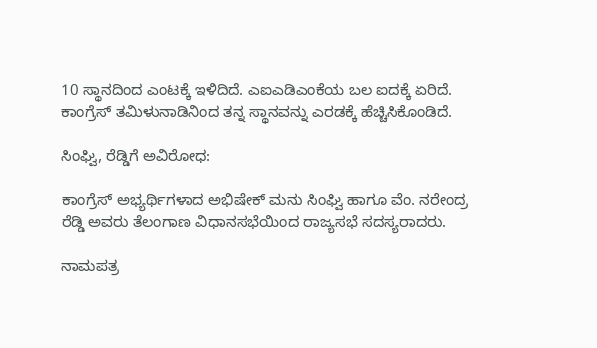10 ಸ್ಥಾನದಿಂದ ಎಂಟಕ್ಕೆ ಇಳಿದಿದೆ. ಎಐಎಡಿಎಂಕೆಯ ಬಲ ಐದಕ್ಕೆ ಏರಿದೆ. ಕಾಂಗ್ರೆಸ್‌ ತಮಿಳುನಾಡಿನಿಂದ ತನ್ನ ಸ್ಥಾನವನ್ನು ಎರಡಕ್ಕೆ ಹೆಚ್ಚಿಸಿಕೊಂಡಿದೆ.

ಸಿಂಘ್ವಿ, ರೆಡ್ಡಿಗೆ ಅವಿರೋಧ:

ಕಾಂಗ್ರೆಸ್‌ ಅಭ್ಯರ್ಥಿಗಳಾದ ಅಭಿಷೇಕ್ ಮನು ಸಿಂಘ್ವಿ ಹಾಗೂ ವೆಂ. ನರೇಂದ್ರ ರೆಡ್ಡಿ ಅವರು ತೆಲಂಗಾಣ ವಿಧಾನಸಭೆಯಿಂದ ರಾಜ್ಯಸಭೆ ಸದಸ್ಯರಾದರು.

ನಾಮಪತ್ರ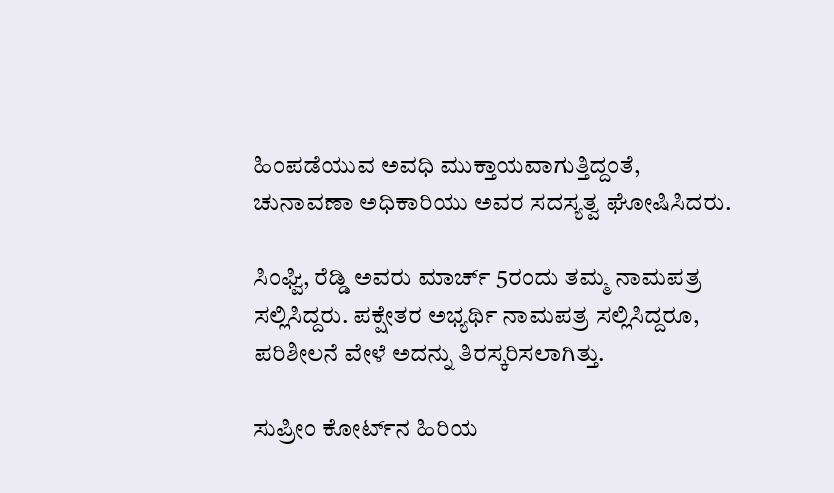ಹಿಂಪಡೆಯುವ ಅವಧಿ ಮುಕ್ತಾಯವಾಗುತ್ತಿದ್ದಂತೆ, ಚುನಾವಣಾ ಅಧಿಕಾರಿಯು ಅವರ ಸದಸ್ಯತ್ವ ಘೋಷಿಸಿದರು.

ಸಿಂಘ್ವಿ, ರೆಡ್ಡಿ ಅವರು ಮಾರ್ಚ್‌ 5ರಂದು ತಮ್ಮ ನಾಮಪತ್ರ ಸಲ್ಲಿಸಿದ್ದರು. ಪಕ್ಷೇತರ ಅಭ್ಯರ್ಥಿ ನಾಮಪತ್ರ ಸಲ್ಲಿಸಿದ್ದರೂ, ಪರಿಶೀಲನೆ ವೇಳೆ ಅದನ್ನು ತಿರಸ್ಕರಿಸಲಾಗಿತ್ತು.

ಸುಪ್ರೀಂ ಕೋರ್ಟ್‌ನ ಹಿರಿಯ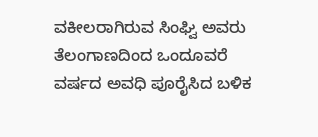ವಕೀಲರಾಗಿರುವ ಸಿಂಘ್ವಿ ಅವರು ತೆಲಂಗಾಣದಿಂದ ಒಂದೂವರೆ ವರ್ಷದ ಅವಧಿ ಪೂರೈಸಿದ ಬಳಿಕ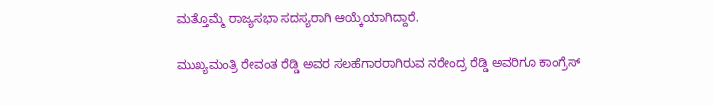ಮತ್ತೊಮ್ಮೆ ರಾಜ್ಯಸಭಾ ಸದಸ್ಯರಾಗಿ ಆಯ್ಕೆಯಾಗಿದ್ದಾರೆ.

ಮುಖ್ಯಮಂತ್ರಿ ರೇವಂತ ರೆಡ್ಡಿ ಅವರ ಸಲಹೆಗಾರರಾಗಿರುವ ನರೇಂದ್ರ ರೆಡ್ಡಿ ಅವರಿಗೂ ಕಾಂಗ್ರೆಸ್‌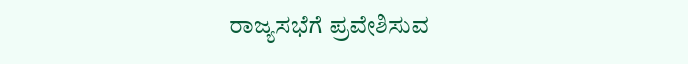ರಾಜ್ಯಸಭೆಗೆ ಪ್ರವೇಶಿಸುವ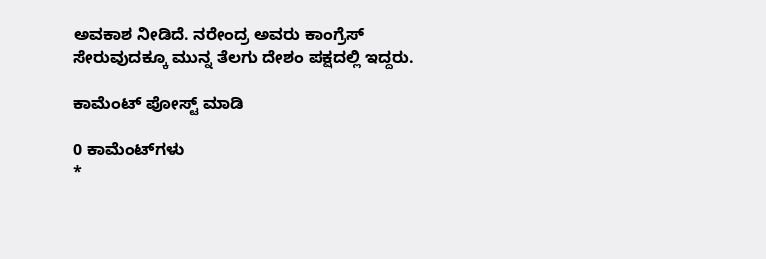ಅವಕಾಶ ನೀಡಿದೆ. ನರೇಂದ್ರ ಅವರು ಕಾಂಗ್ರೆಸ್‌ ಸೇರುವುದಕ್ಕೂ ಮುನ್ನ ತೆಲಗು ದೇಶಂ ಪಕ್ಷದಲ್ಲಿ ಇದ್ದರು.

ಕಾಮೆಂಟ್‌‌ ಪೋಸ್ಟ್‌ ಮಾಡಿ

0 ಕಾಮೆಂಟ್‌ಗಳು
*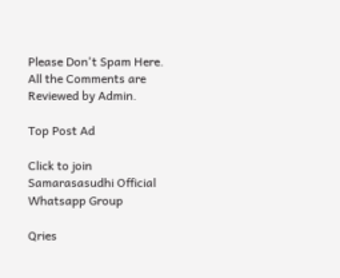Please Don't Spam Here. All the Comments are Reviewed by Admin.

Top Post Ad

Click to join Samarasasudhi Official Whatsapp Group

Qries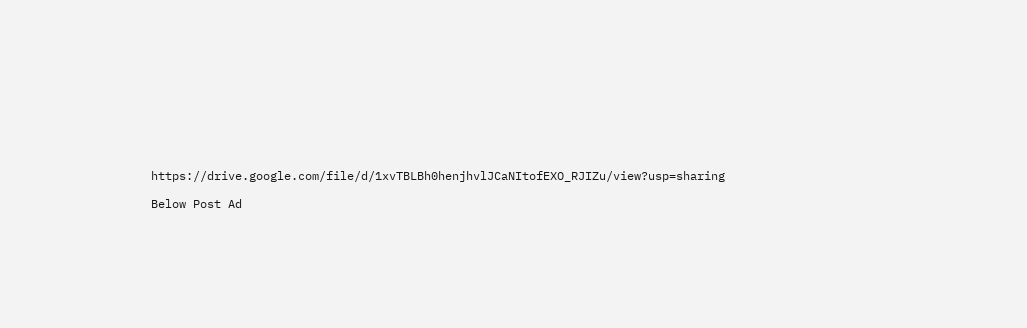https://drive.google.com/file/d/1xvTBLBh0henjhvlJCaNItofEXO_RJIZu/view?usp=sharing

Below Post Ad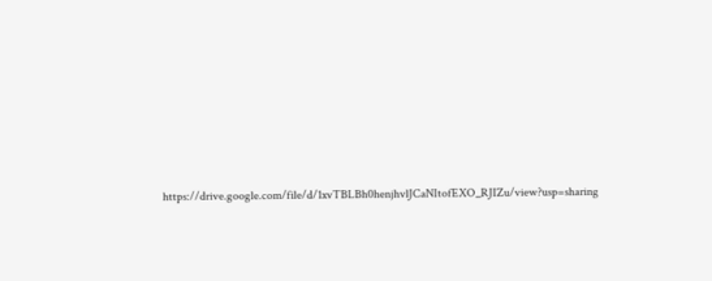https://drive.google.com/file/d/1xvTBLBh0henjhvlJCaNItofEXO_RJIZu/view?usp=sharing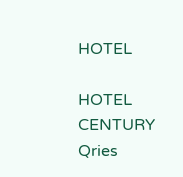HOTEL

HOTEL
CENTURY
Qries